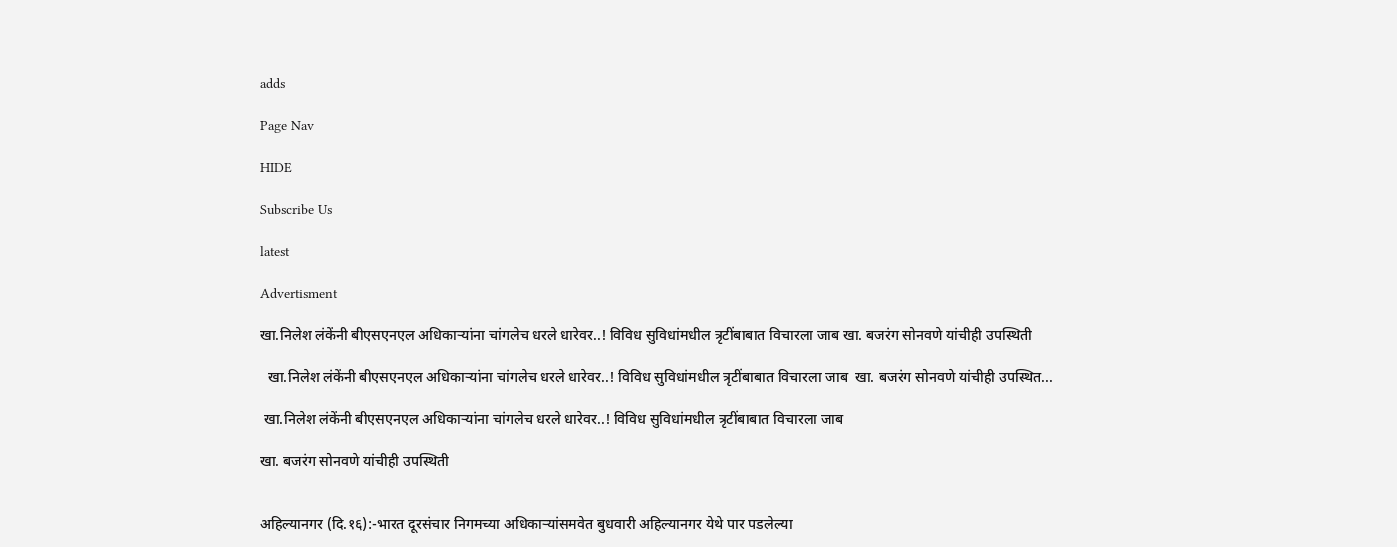adds

Page Nav

HIDE

Subscribe Us

latest

Advertisment

खा.निलेश लंकेंनी बीएसएनएल अधिकाऱ्यांना चांगलेच धरले धारेवर..! विविध सुविधांमधील त्रृटींबाबात विचारला जाब खा. बजरंग सोनवणे यांचीही उपस्थिती

  खा.निलेश लंकेंनी बीएसएनएल अधिकाऱ्यांना चांगलेच धरले धारेवर..! विविध सुविधांमधील त्रृटींबाबात विचारला जाब  खा. बजरंग सोनवणे यांचीही उपस्थित...

 खा.निलेश लंकेंनी बीएसएनएल अधिकाऱ्यांना चांगलेच धरले धारेवर..! विविध सुविधांमधील त्रृटींबाबात विचारला जाब

खा. बजरंग सोनवणे यांचीही उपस्थिती


अहिल्यानगर (दि.१६):-भारत दूरसंचार निगमच्या अधिकाऱ्यांसमवेत बुधवारी अहिल्यानगर येथे पार पडलेल्या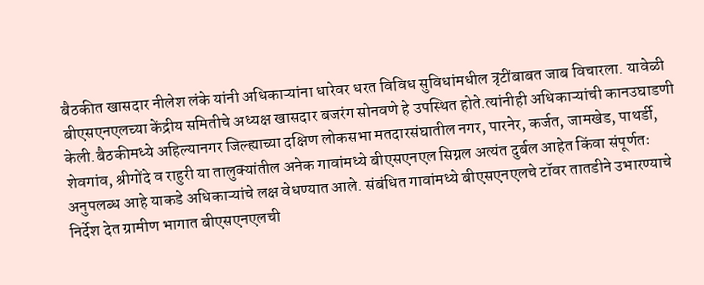बैठकीत खासदार नीलेश लंके यांनी अधिकाऱ्यांना धारेवर धरत विविध सुविधांमधील त्रृटींबाबत जाब विचारला. यावेळी बीएसएनएलच्या केंद्रीय समितीचे अध्यक्ष खासदार बजरंग सोनवणे हे उपस्थित होते.त्यांनीही अधिकाऱ्यांची कानउघाडणी केली.बैठकीमध्ये अहिल्यानगर जिल्ह्याच्या दक्षिण लोकसभा मतदारसंघातील नगर, पारनेर, कर्जत, जामखेड, पाथर्डी, शेवगांव, श्रीगोंदे व राहुरी या तालुक्यांतील अनेक गावांमध्ये बीएसएनएल सिग्नल अत्यंत दुर्बल आहेत किंवा संपूर्णतः अनुपलब्ध आहे याकडे अधिकाऱ्यांचे लक्ष वेधण्यात आले. संबंधित गावांमध्ये बीएसएनएलचे टॉवर तातडीने उभारण्याचे निर्देश देत ग्रामीण भागात बीएसएनएलची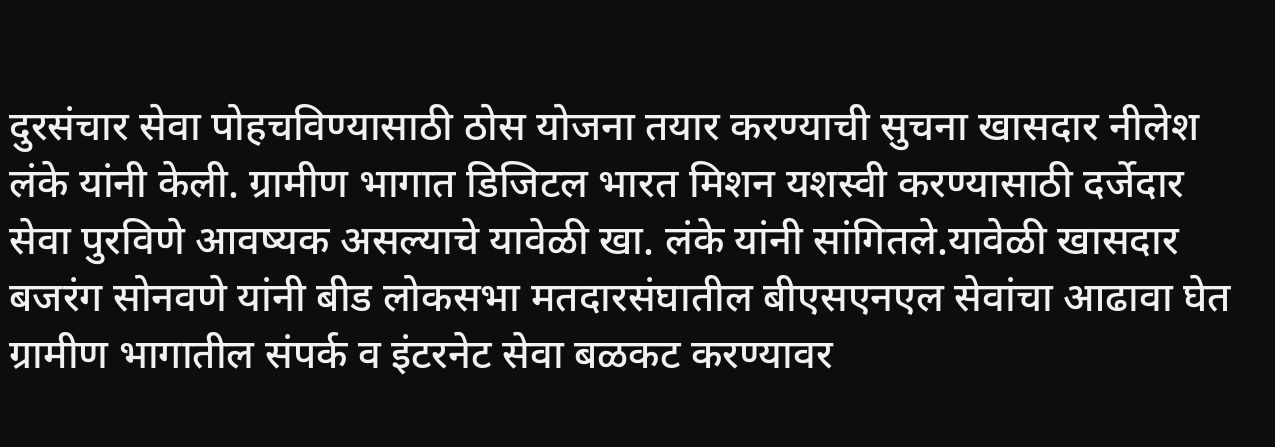दुरसंचार सेवा पोहचविण्यासाठी ठोस योजना तयार करण्याची सुचना खासदार नीलेश लंके यांनी केली. ग्रामीण भागात डिजिटल भारत मिशन यशस्वी करण्यासाठी दर्जेदार सेवा पुरविणे आवष्यक असल्याचे यावेळी खा. लंके यांनी सांगितले.यावेळी खासदार बजरंग सोनवणे यांनी बीड लोकसभा मतदारसंघातील बीएसएनएल सेवांचा आढावा घेत ग्रामीण भागातील संपर्क व इंटरनेट सेवा बळकट करण्यावर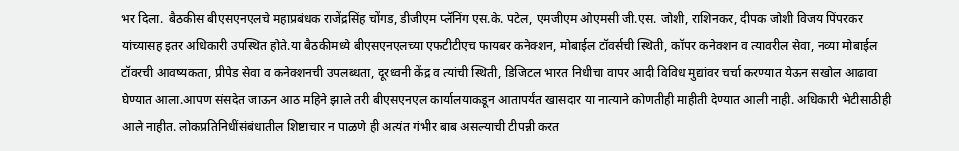भर दिला.  बैठकीस बीएसएनएलचे महाप्रबंधक राजेंद्रसिंह चोंगड, डीजीएम प्लॅनिंग एस.के. पटेल, एमजीएम ओएमसी जी.एस. जोशी, राशिनकर, दीपक जोशी विजय पिंपरकर यांच्यासह इतर अधिकारी उपस्थित होते.या बैठकीमध्ये बीएसएनएलच्या एफटीटीएच फायबर कनेक्शन, मोबाईल टॉवर्सची स्थिती, कॉपर कनेक्शन व त्यावरील सेवा, नव्या मोबाईल टॉवरची आवष्यकता, प्रीपेड सेवा व कनेक्शनची उपलब्धता, दूरध्वनी केंद्र व त्यांची स्थिती, डिजिटल भारत निधीचा वापर आदी विविध मुद्यांवर चर्चा करण्यात येऊन सखोल आढावा घेण्यात आला.आपण संसदेत जाऊन आठ महिने झाले तरी बीएसएनएल कार्यालयाकडून आतापर्यंत खासदार या नात्याने कोणतीही माहीती देण्यात आली नाही. अधिकारी भेटीसाठीही आले नाहीत. लोकप्रतिनिधींसंबंधातील शिष्टाचार न पाळणे ही अत्यंत गंभीर बाब असल्याची टीपन्नी करत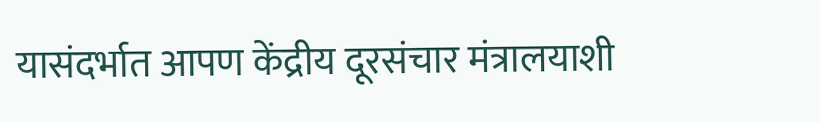यासंदर्भात आपण केंद्रीय दूरसंचार मंत्रालयाशी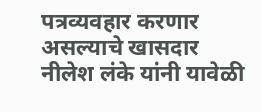पत्रव्यवहार करणार असल्याचे खासदार नीलेश लंके यांनी यावेळी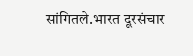सांगितले.भारत दूरसंचार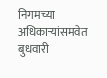निगमच्या अधिकाऱ्यांसमवेत बुधवारी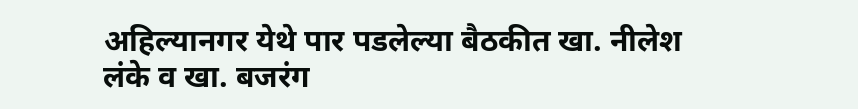अहिल्यानगर येथे पार पडलेल्या बैठकीत खा. नीलेश लंके व खा. बजरंग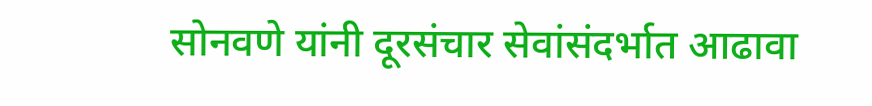सोनवणे यांनी दूरसंचार सेवांसंदर्भात आढावा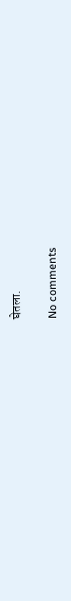घेतला.

No comments